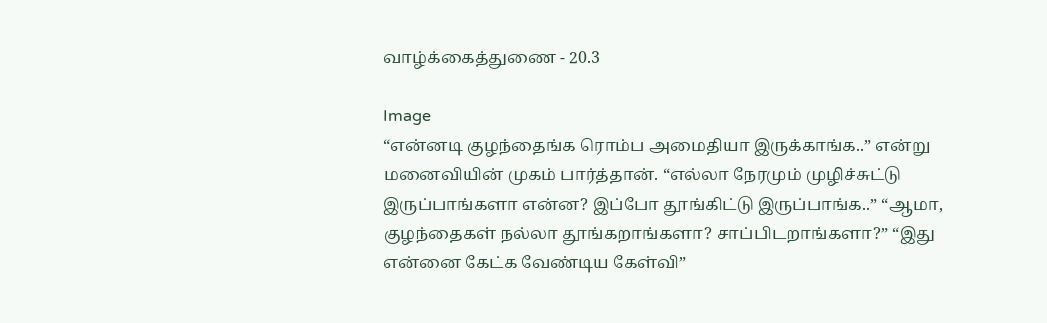வாழ்க்கைத்துணை - 20.3

Image
“என்னடி குழந்தைங்க ரொம்ப அமைதியா இருக்காங்க..” என்று மனைவியின் முகம் பார்த்தான். “எல்லா நேரமும் முழிச்சுட்டு இருப்பாங்களா என்ன? இப்போ தூங்கிட்டு இருப்பாங்க..” “ஆமா, குழந்தைகள் நல்லா தூங்கறாங்களா? சாப்பிடறாங்களா?” “இது என்னை கேட்க வேண்டிய கேள்வி”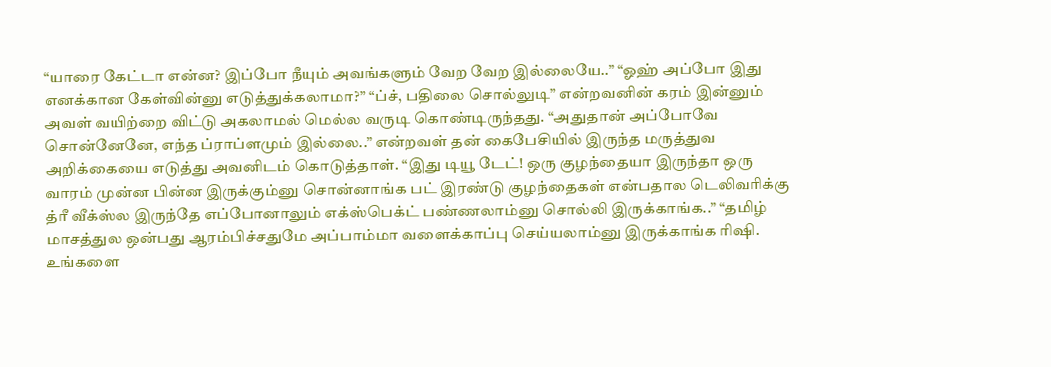“யாரை கேட்டா என்ன? இப்போ நீயும் அவங்களும் வேற வேற இல்லையே..” “ஓஹ் அப்போ இது எனக்கான கேள்வின்னு எடுத்துக்கலாமா?” “ப்ச், பதிலை சொல்லுடி” என்றவனின் கரம் இன்னும் அவள் வயிற்றை விட்டு அகலாமல் மெல்ல வருடி கொண்டிருந்தது. “அதுதான் அப்போவே சொன்னேனே, எந்த ப்ராப்ளமும் இல்லை..” என்றவள் தன் கைபேசியில் இருந்த மருத்துவ அறிக்கையை எடுத்து அவனிடம் கொடுத்தாள். “இது டியூ டேட்! ஒரு குழந்தையா இருந்தா ஒரு வாரம் முன்ன பின்ன இருக்கும்னு சொன்னாங்க பட் இரண்டு குழந்தைகள் என்பதால டெலிவரிக்கு த்ரீ வீக்ஸ்ல இருந்தே எப்போனாலும் எக்ஸ்பெக்ட் பண்ணலாம்னு சொல்லி இருக்காங்க..” “தமிழ் மாசத்துல ஒன்பது ஆரம்பிச்சதுமே அப்பாம்மா வளைக்காப்பு செய்யலாம்னு இருக்காங்க ரிஷி. உங்களை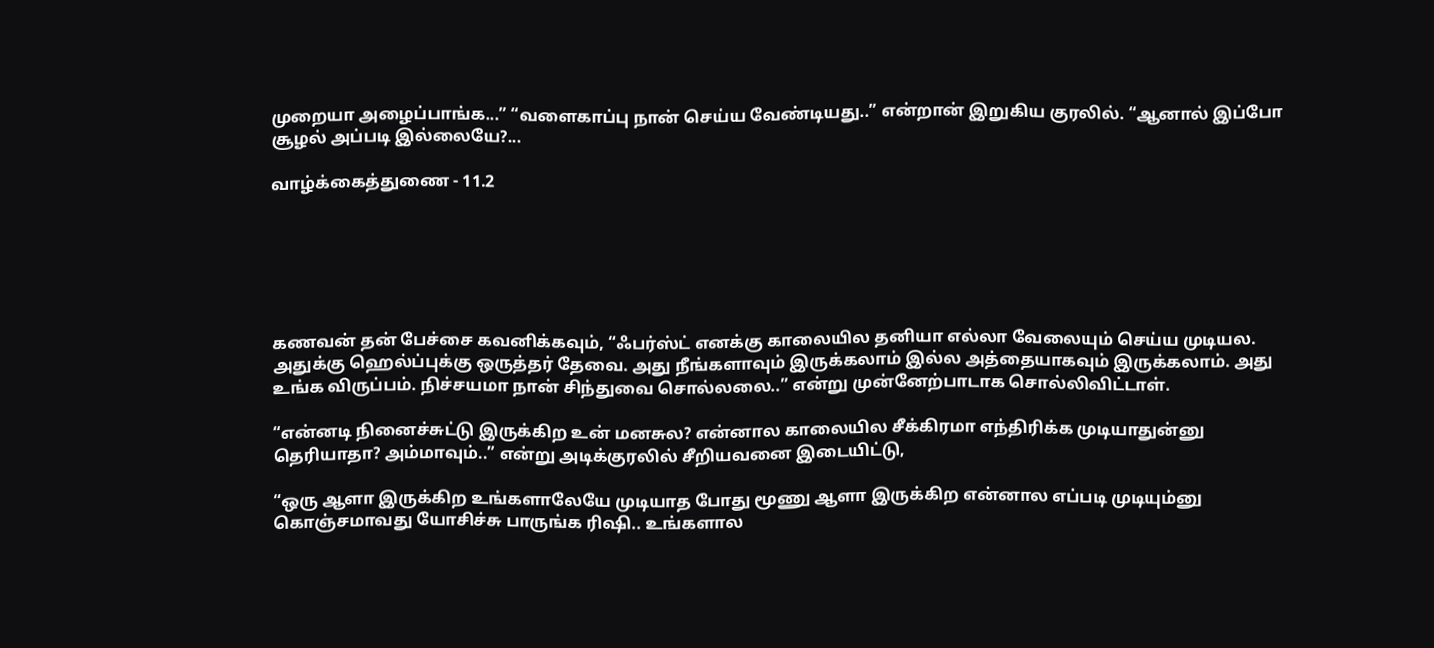முறையா அழைப்பாங்க...” “வளைகாப்பு நான் செய்ய வேண்டியது..” என்றான் இறுகிய குரலில். “ஆனால் இப்போ சூழல் அப்படி இல்லையே?...

வாழ்க்கைத்துணை - 11.2






கணவன் தன் பேச்சை கவனிக்கவும், “ஃபர்ஸ்ட் எனக்கு காலையில தனியா எல்லா வேலையும் செய்ய முடியல. அதுக்கு ஹெல்ப்புக்கு ஒருத்தர் தேவை. அது நீங்களாவும் இருக்கலாம் இல்ல அத்தையாகவும் இருக்கலாம். அது உங்க விருப்பம். நிச்சயமா நான் சிந்துவை சொல்லலை..” என்று முன்னேற்பாடாக சொல்லிவிட்டாள்.

“என்னடி நினைச்சுட்டு இருக்கிற உன் மனசுல? என்னால காலையில சீக்கிரமா எந்திரிக்க முடியாதுன்னு தெரியாதா? அம்மாவும்..” என்று அடிக்குரலில் சீறியவனை இடையிட்டு,

“ஒரு ஆளா இருக்கிற உங்களாலேயே முடியாத போது மூணு ஆளா இருக்கிற என்னால எப்படி முடியும்னு கொஞ்சமாவது யோசிச்சு பாருங்க ரிஷி.. உங்களால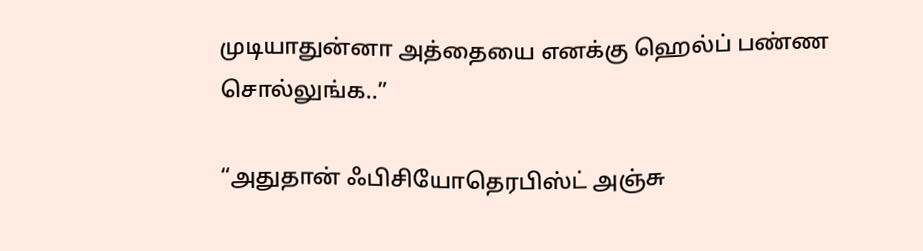முடியாதுன்னா அத்தையை எனக்கு ஹெல்ப் பண்ண சொல்லுங்க..”

“அதுதான் ஃபிசியோதெரபிஸ்ட் அஞ்சு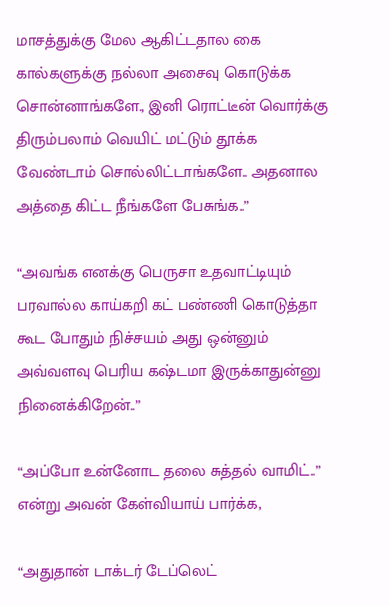மாசத்துக்கு மேல ஆகிட்டதால கை கால்களுக்கு நல்லா அசைவு கொடுக்க சொன்னாங்களே., இனி ரொட்டீன் வொர்க்கு திரும்பலாம் வெயிட் மட்டும் தூக்க வேண்டாம் சொல்லிட்டாங்களே.. அதனால அத்தை கிட்ட நீங்களே பேசுங்க..”

“அவங்க எனக்கு பெருசா உதவாட்டியும் பரவால்ல காய்கறி கட் பண்ணி கொடுத்தா கூட போதும் நிச்சயம் அது ஒன்னும் அவ்வளவு பெரிய கஷ்டமா இருக்காதுன்னு நினைக்கிறேன்..”

“அப்போ உன்னோட தலை சுத்தல் வாமிட்..” என்று அவன் கேள்வியாய் பார்க்க,

“அதுதான் டாக்டர் டேப்லெட்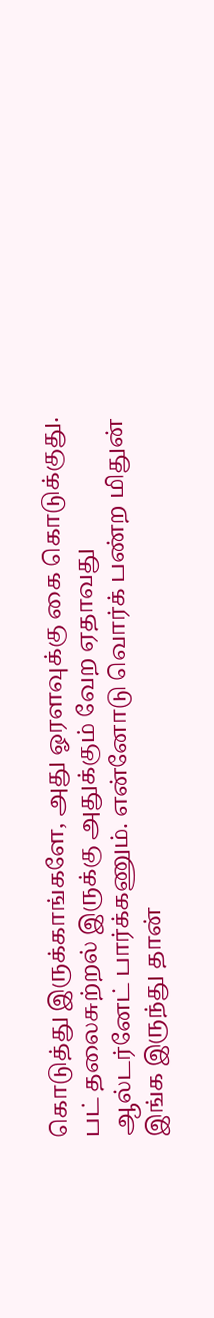கொடுத்து இருக்காங்களே, அது ஓரளவுக்கு கை கொடுக்குது. பட் தலைசுற்றல் இருக்கு அதுக்கும் வேற ஏதாவது ஆல்டர்னேட் பார்க்கணும். என்னோடு வொர்க் பண்ற மிதுன் இங்க இருந்து தான்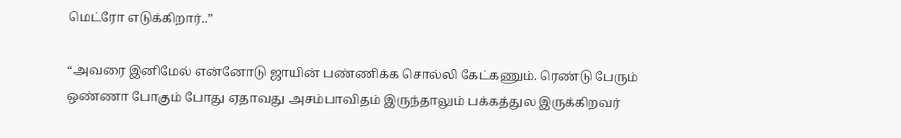மெட்ரோ எடுக்கிறார்..”

“அவரை இனிமேல் என்னோடு ஜாயின் பண்ணிக்க சொல்லி கேட்கணும். ரெண்டு பேரும் ஒண்ணா போகும் போது ஏதாவது அசம்பாவிதம் இருந்தாலும் பக்கத்துல இருக்கிறவர்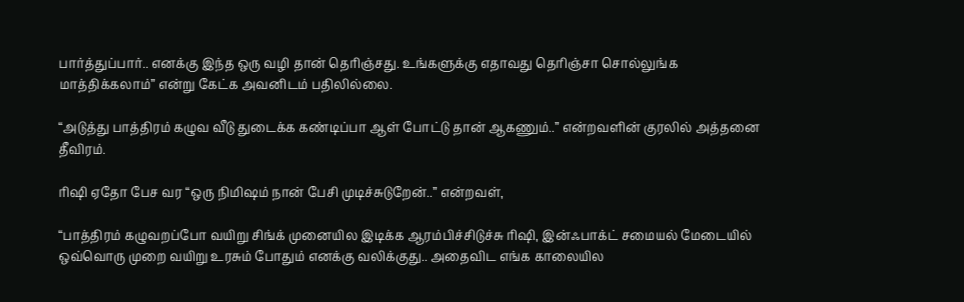பார்த்துப்பார்.. எனக்கு இந்த ஒரு வழி தான் தெரிஞ்சது. உங்களுக்கு எதாவது தெரிஞ்சா சொல்லுங்க மாத்திக்கலாம்” என்று கேட்க அவனிடம் பதிலில்லை.

“அடுத்து பாத்திரம் கழுவ வீடு துடைக்க கண்டிப்பா ஆள் போட்டு தான் ஆகணும்..” என்றவளின் குரலில் அத்தனை தீவிரம்.

ரிஷி ஏதோ பேச வர “ஒரு நிமிஷம் நான் பேசி முடிச்சுடுறேன்..” என்றவள்,

“பாத்திரம் கழுவறப்போ வயிறு சிங்க் முனையில இடிக்க ஆரம்பிச்சிடுச்சு ரிஷி, இன்ஃபாக்ட் சமையல் மேடையில் ஒவ்வொரு முறை வயிறு உரசும் போதும் எனக்கு வலிக்குது.. அதைவிட எங்க காலையில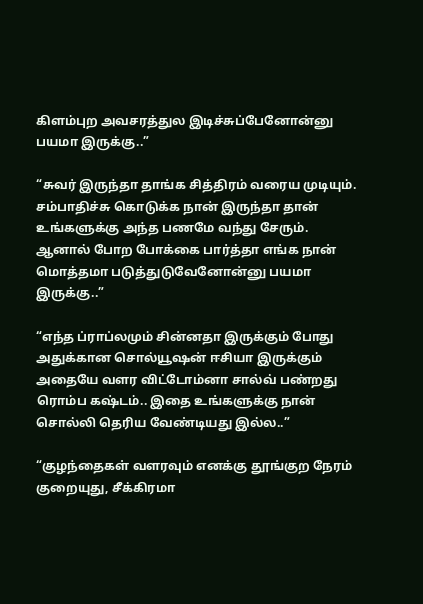கிளம்புற அவசரத்துல இடிச்சுப்பேனோன்னு பயமா இருக்கு..”

“சுவர் இருந்தா தாங்க சித்திரம் வரைய முடியும். சம்பாதிச்சு கொடுக்க நான் இருந்தா தான் உங்களுக்கு அந்த பணமே வந்து சேரும். ஆனால் போற போக்கை பார்த்தா எங்க நான் மொத்தமா படுத்துடுவேனோன்னு பயமா இருக்கு..”

“எந்த ப்ராப்லமும் சின்னதா இருக்கும் போது அதுக்கான சொல்யூஷன் ஈசியா இருக்கும் அதையே வளர விட்டோம்னா சால்வ் பண்றது ரொம்ப கஷ்டம்.. இதை உங்களுக்கு நான் சொல்லி தெரிய வேண்டியது இல்ல..”

“குழந்தைகள் வளரவும் எனக்கு தூங்குற நேரம் குறையுது, சீக்கிரமா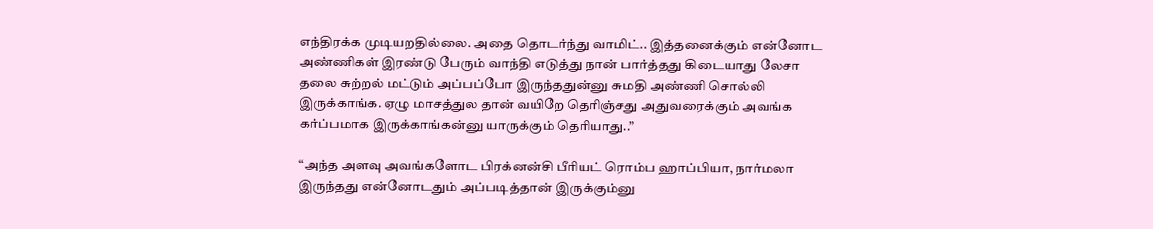எந்திரக்க முடியறதில்லை. அதை தொடர்ந்து வாமிட்.. இத்தனைக்கும் என்னோட அண்ணிகள் இரண்டு பேரும் வாந்தி எடுத்து நான் பார்த்தது கிடையாது லேசா தலை சுற்றல் மட்டும் அப்பப்போ இருந்ததுன்னு சுமதி அண்ணி சொல்லி இருக்காங்க. ஏழு மாசத்துல தான் வயிறே தெரிஞ்சது அதுவரைக்கும் அவங்க கர்ப்பமாக இருக்காங்கன்னு யாருக்கும் தெரியாது..”

“அந்த அளவு அவங்களோட பிரக்னன்சி பீரியட் ரொம்ப ஹாப்பியா, நார்மலா இருந்தது என்னோடதும் அப்படித்தான் இருக்கும்னு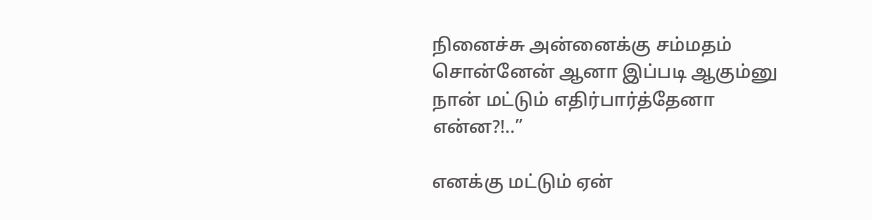நினைச்சு அன்னைக்கு சம்மதம் சொன்னேன் ஆனா இப்படி ஆகும்னு நான் மட்டும் எதிர்பார்த்தேனா என்ன?!..”

எனக்கு மட்டும் ஏன்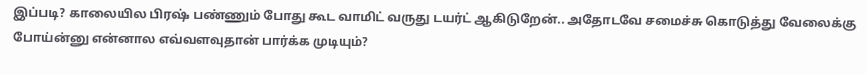இப்படி? காலையில பிரஷ் பண்ணும் போது கூட வாமிட் வருது டயர்ட் ஆகிடுறேன்.. அதோடவே சமைச்சு கொடுத்து வேலைக்கு போய்ன்னு என்னால எவ்வளவுதான் பார்க்க முடியும்?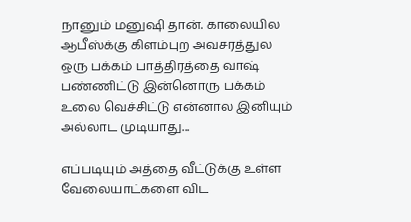நானும் மனுஷி தான். காலையில ஆபீஸ்க்கு கிளம்புற அவசரத்துல ஒரு பக்கம் பாத்திரத்தை வாஷ் பண்ணிட்டு இன்னொரு பக்கம் உலை வெச்சிட்டு என்னால இனியும் அல்லாட முடியாது...

எப்படியும் அத்தை வீட்டுக்கு உள்ள வேலையாட்களை விட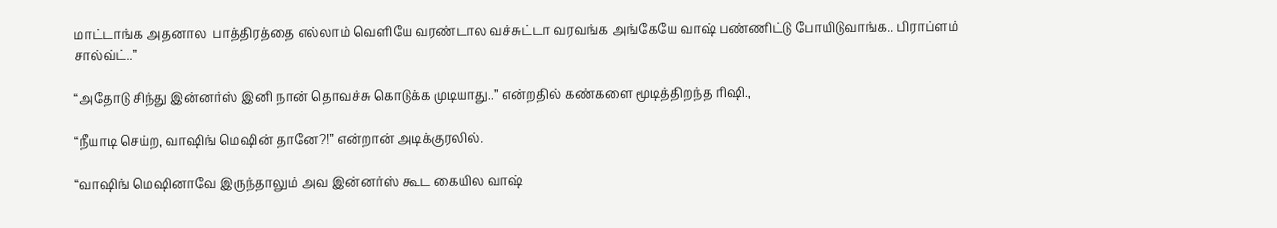மாட்டாங்க அதனால  பாத்திரத்தை எல்லாம் வெளியே வரண்டால வச்சுட்டா வரவங்க அங்கேயே வாஷ் பண்ணிட்டு போயிடுவாங்க.. பிராப்ளம் சால்வ்ட்..”

“அதோடு சிந்து இன்னர்ஸ் இனி நான் தொவச்சு கொடுக்க முடியாது..” என்றதில் கண்களை மூடித்திறந்த ரிஷி.,

“நீயாடி செய்ற, வாஷிங் மெஷின் தானே?!” என்றான் அடிக்குரலில்.

“வாஷிங் மெஷினாவே இருந்தாலும் அவ இன்னர்ஸ் கூட கையில வாஷ்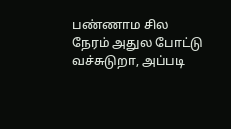பண்ணாம சில நேரம் அதுல போட்டு வச்சுடுறா, அப்படி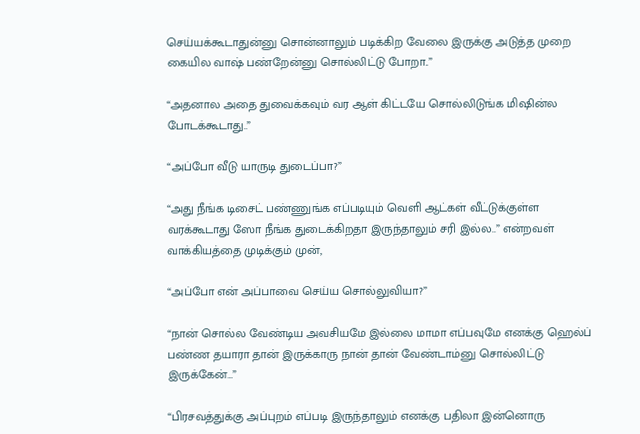செய்யக்கூடாதுன்னு சொன்னாலும் படிக்கிற வேலை இருக்கு அடுத்த முறை கையில வாஷ் பண்றேன்னு சொல்லிட்டு போறா..”

“அதனால அதை துவைக்கவும் வர ஆள் கிட்டயே சொல்லிடுங்க மிஷின்ல போடக்கூடாது..”

“அப்போ வீடு யாருடி துடைப்பா?”

“அது நீங்க டிசைட் பண்ணுங்க எப்படியும் வெளி ஆட்கள் வீட்டுக்குள்ள வரக்கூடாது ஸோ நீங்க துடைக்கிறதா இருந்தாலும் சரி இல்ல..” என்றவள் வாக்கியத்தை முடிக்கும் முன்,

“அப்போ என் அப்பாவை செய்ய சொல்லுவியா?”

“நான் சொல்ல வேண்டிய அவசியமே இல்லை மாமா எப்பவுமே எனக்கு ஹெல்ப் பண்ண தயாரா தான் இருக்காரு நான் தான் வேண்டாம்னு சொல்லிட்டு இருக்கேன்…”

“பிரசவத்துக்கு அப்புறம் எப்படி இருந்தாலும் எனக்கு பதிலா இன்னொரு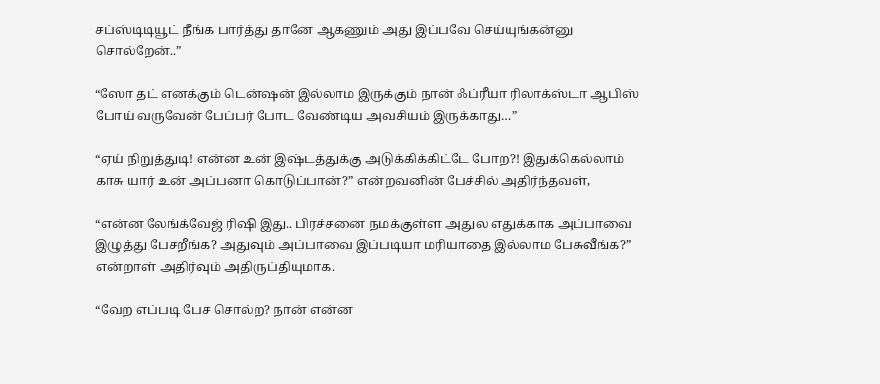சப்ஸ்டிடியூட் நீங்க பார்த்து தானே ஆகணும் அது இப்பவே செய்யுங்கன்னு சொல்றேன்..”

“ஸோ தட் எனக்கும் டென்ஷன் இல்லாம இருக்கும் நான் ஃப்ரீயா ரிலாக்ஸ்டா ஆபிஸ் போய் வருவேன் பேப்பர் போட வேண்டிய அவசியம் இருக்காது…”

“ஏய் நிறுத்துடி! என்ன உன் இஷ்டத்துக்கு அடுக்கிக்கிட்டே போற?! இதுக்கெல்லாம் காசு யார் உன் அப்பனா கொடுப்பான்?” என்றவனின் பேச்சில் அதிர்ந்தவள்,

“என்ன லேங்க்வேஜ் ரிஷி இது.. பிரச்சனை நமக்குள்ள அதுல எதுக்காக அப்பாவை இழுத்து பேசறீங்க? அதுவும் அப்பாவை இப்படியா மரியாதை இல்லாம பேசுவீங்க?” என்றாள் அதிர்வும் அதிருப்தியுமாக.

“வேற எப்படி பேச சொல்ற? நான் என்ன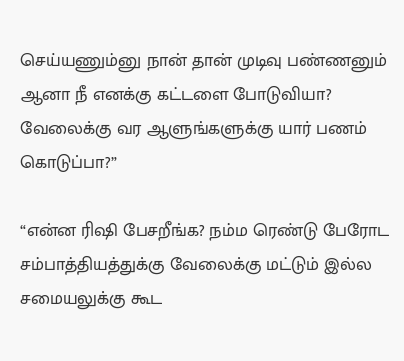செய்யணும்னு நான் தான் முடிவு பண்ணனும் ஆனா நீ எனக்கு கட்டளை போடுவியா? வேலைக்கு வர ஆளுங்களுக்கு யார் பணம் கொடுப்பா?”

“என்ன ரிஷி பேசறீங்க? நம்ம ரெண்டு பேரோட சம்பாத்தியத்துக்கு வேலைக்கு மட்டும் இல்ல சமையலுக்கு கூட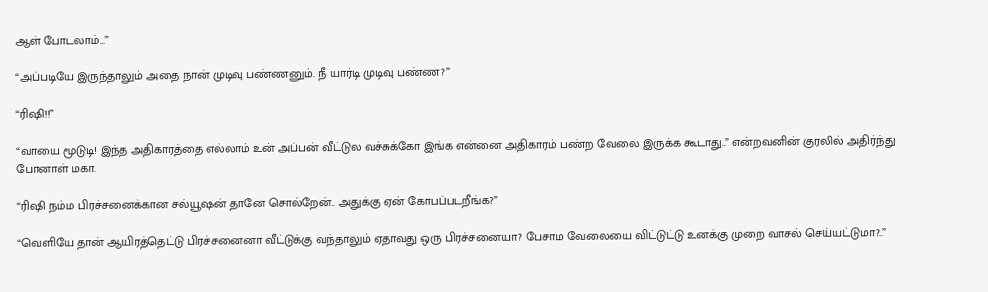ஆள் போடலாம்…”

“அப்படியே இருந்தாலும் அதை நான் முடிவு பண்ணனும். நீ யார்டி முடிவு பண்ண?”

“ரிஷி!!”

“வாயை மூடுடி! இந்த அதிகாரத்தை எல்லாம் உன் அப்பன் வீட்டுல வச்சுக்கோ இங்க என்னை அதிகாரம் பண்ற வேலை இருக்க கூடாது..” என்றவனின் குரலில் அதிர்ந்து போனாள் மகா.

“ரிஷி நம்ம பிரச்சனைக்கான சல்யூஷன் தானே சொல்றேன்.. அதுக்கு ஏன் கோபப்படறீங்க?”

“வெளியே தான் ஆயிரத்தெட்டு பிரச்சனைனா வீட்டுக்கு வந்தாலும் ஏதாவது ஒரு பிரச்சனையா? பேசாம வேலையை விட்டுட்டு உனக்கு முறை வாசல் செய்யட்டுமா?..”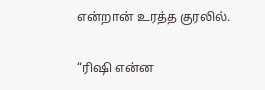என்றான் உரத்த குரலில்.

“ரிஷி என்ன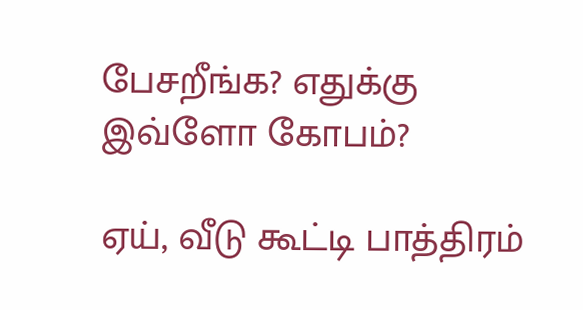பேசறீங்க? எதுக்கு இவ்ளோ கோபம்?

ஏய், வீடு கூட்டி பாத்திரம்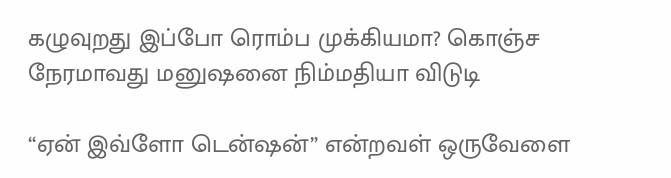கழுவுறது இப்போ ரொம்ப முக்கியமா? கொஞ்ச நேரமாவது மனுஷனை நிம்மதியா விடுடி

“ஏன் இவ்ளோ டென்ஷன்” என்றவள் ஒருவேளை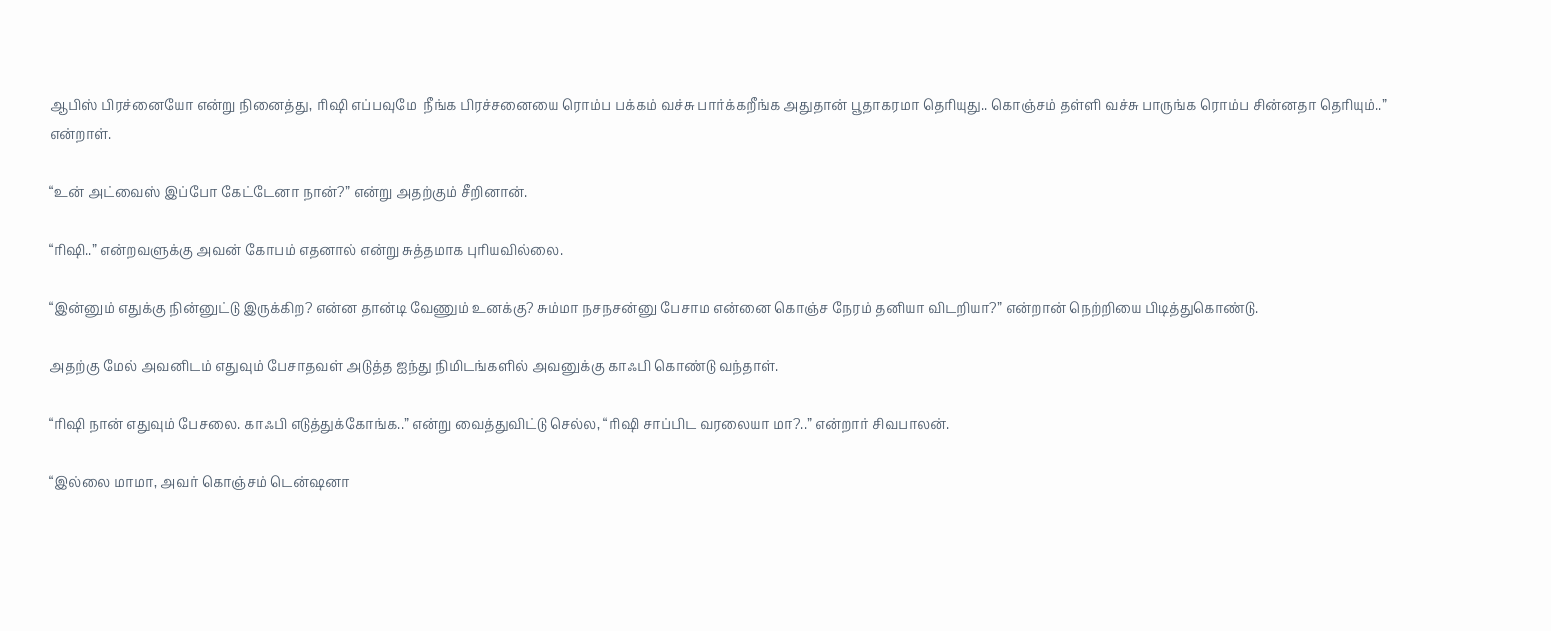ஆபிஸ் பிரச்னையோ என்று நினைத்து, ரிஷி எப்பவுமே  நீங்க பிரச்சனையை ரொம்ப பக்கம் வச்சு பார்க்கறீங்க அதுதான் பூதாகரமா தெரியுது.. கொஞ்சம் தள்ளி வச்சு பாருங்க ரொம்ப சின்னதா தெரியும்..” என்றாள்.

“உன் அட்வைஸ் இப்போ கேட்டேனா நான்?” என்று அதற்கும் சீறினான்.

“ரிஷி..” என்றவளுக்கு அவன் கோபம் எதனால் என்று சுத்தமாக புரியவில்லை.

“இன்னும் எதுக்கு நின்னுட்டு இருக்கிற? என்ன தான்டி வேணும் உனக்கு? சும்மா நசநசன்னு பேசாம என்னை கொஞ்ச நேரம் தனியா விடறியா?” என்றான் நெற்றியை பிடித்துகொண்டு.

அதற்கு மேல் அவனிடம் எதுவும் பேசாதவள் அடுத்த ஐந்து நிமிடங்களில் அவனுக்கு காஃபி கொண்டு வந்தாள்.

“ரிஷி நான் எதுவும் பேசலை. காஃபி எடுத்துக்கோங்க..” என்று வைத்துவிட்டு செல்ல, “ரிஷி சாப்பிட வரலையா மா?..” என்றார் சிவபாலன்.

“இல்லை மாமா, அவர் கொஞ்சம் டென்ஷனா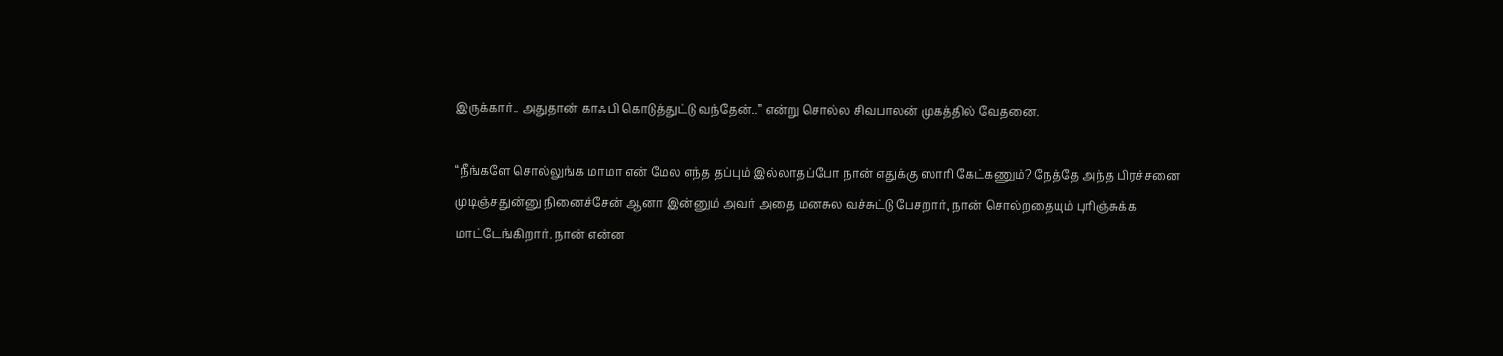இருக்கார்.. அதுதான் காஃபி கொடுத்துட்டு வந்தேன்..” என்று சொல்ல சிவபாலன் முகத்தில் வேதனை.

“நீங்களே சொல்லுங்க மாமா என் மேல எந்த தப்பும் இல்லாதப்போ நான் எதுக்கு ஸாரி கேட்கணும்? நேத்தே அந்த பிரச்சனை முடிஞ்சதுன்னு நினைச்சேன் ஆனா இன்னும் அவர் அதை மனசுல வச்சுட்டு பேசறார், நான் சொல்றதையும் புரிஞ்சுக்க மாட்டேங்கிறார். நான் என்ன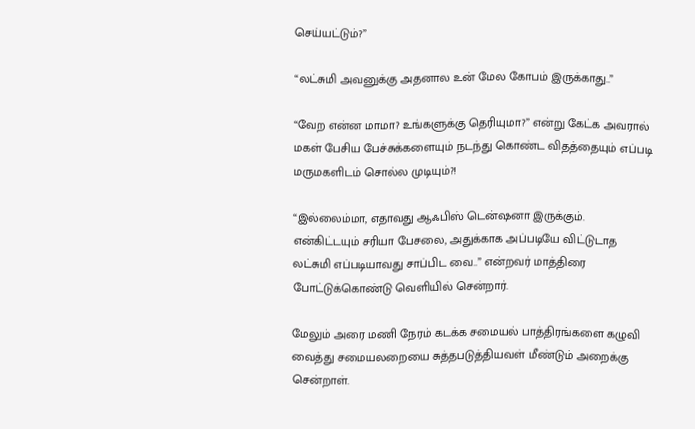செய்யட்டும்?”

“லட்சுமி அவனுக்கு அதனால உன் மேல கோபம் இருக்காது..”

“வேற என்ன மாமா? உங்களுக்கு தெரியுமா?” என்று கேட்க அவரால் மகள் பேசிய பேச்சுக்களையும் நடந்து கொண்ட விதத்தையும் எப்படி மருமகளிடம் சொல்ல முடியும்?!

“இல்லைம்மா, எதாவது ஆஃபிஸ் டென்ஷனா இருக்கும். என்கிட்டயும் சரியா பேசலை, அதுக்காக அப்படியே விட்டுடாத லட்சுமி எப்படியாவது சாப்பிட வை..” என்றவர் மாத்திரை போட்டுக்கொண்டு வெளியில் சென்றார்.

மேலும் அரை மணி நேரம் கடக்க சமையல் பாத்திரங்களை கழுவி வைத்து சமையலறையை சுத்தபடுத்தியவள் மீண்டும் அறைக்கு சென்றாள்.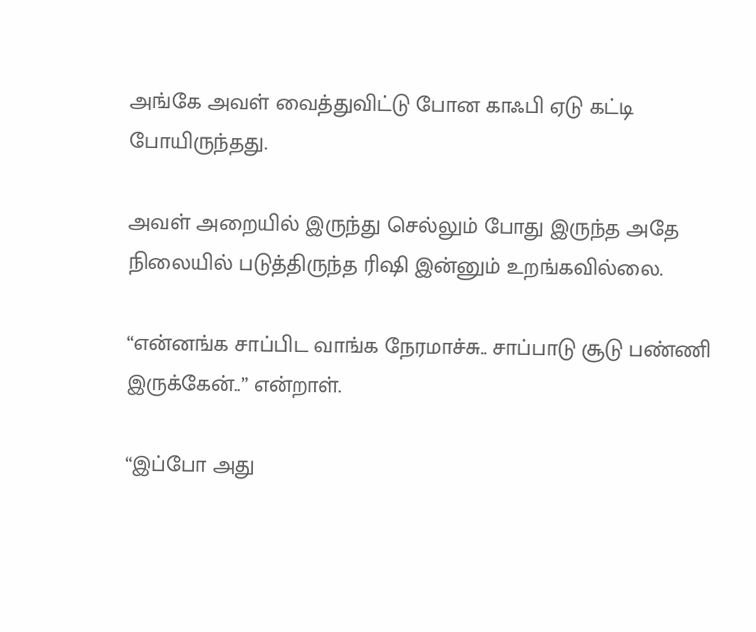அங்கே அவள் வைத்துவிட்டு போன காஃபி ஏடு கட்டி போயிருந்தது.

அவள் அறையில் இருந்து செல்லும் போது இருந்த அதே நிலையில் படுத்திருந்த ரிஷி இன்னும் உறங்கவில்லை.

“என்னங்க சாப்பிட வாங்க நேரமாச்சு.. சாப்பாடு சூடு பண்ணி இருக்கேன்..” என்றாள்.

“இப்போ அது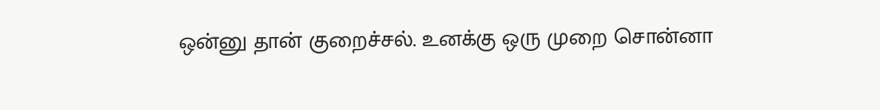ஒன்னு தான் குறைச்சல். உனக்கு ஒரு முறை சொன்னா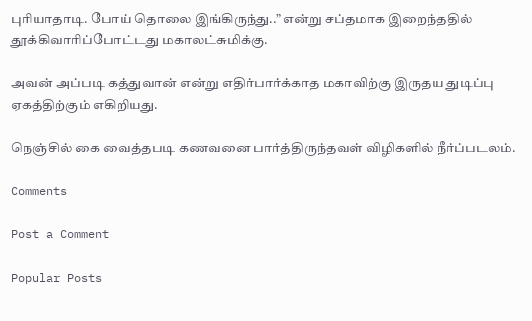புரியாதாடி. போய் தொலை இங்கிருந்து..” என்று சப்தமாக இறைந்ததில் தூக்கிவாரிப்போட்டது மகாலட்சுமிக்கு.

அவன் அப்படி கத்துவான் என்று எதிர்பார்க்காத மகாவிற்கு இருதய துடிப்பு ஏகத்திற்கும் எகிறியது.

நெஞ்சில் கை வைத்தபடி கணவனை பார்த்திருந்தவள் விழிகளில் நீர்ப்படலம்.

Comments

Post a Comment

Popular Posts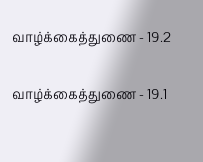வாழ்க்கைத்துணை - 19.2

வாழ்க்கைத்துணை - 19.1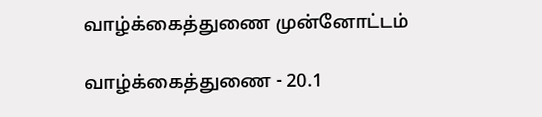வாழ்க்கைத்துணை முன்னோட்டம்

வாழ்க்கைத்துணை - 20.1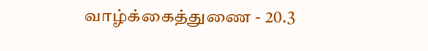வாழ்க்கைத்துணை - 20.3